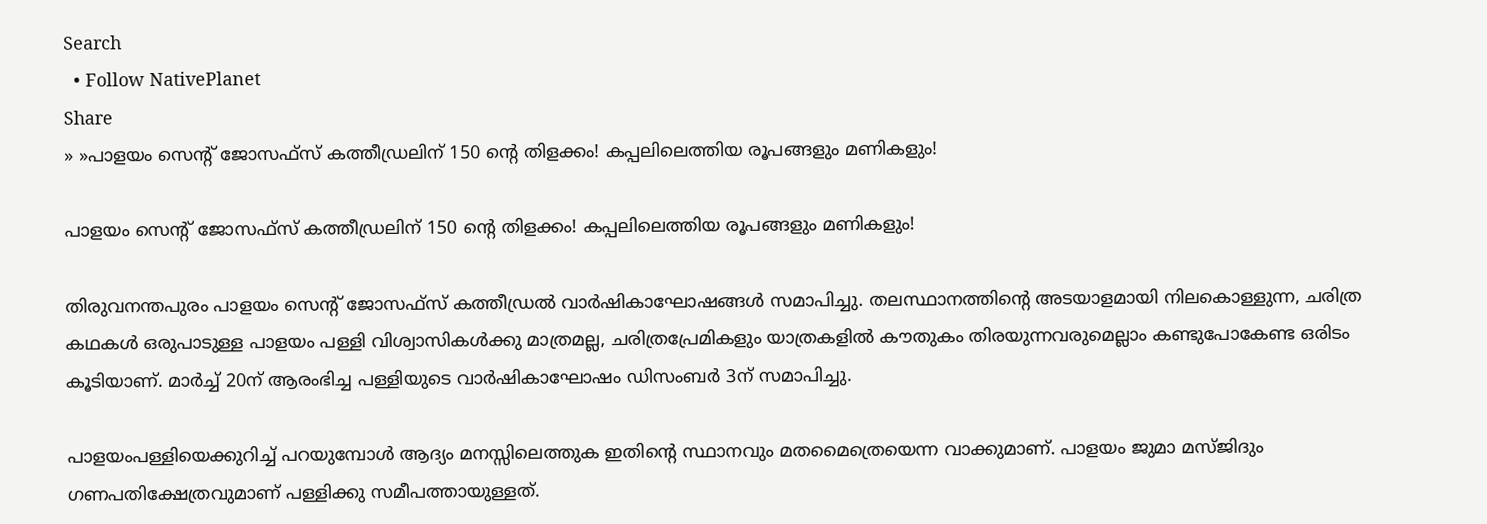Search
  • Follow NativePlanet
Share
» »പാളയം സെന്‍റ് ജോസഫ്സ് കത്തീഡ്രലിന് 150 ന്‍റെ തിളക്കം! കപ്പലിലെത്തിയ രൂപങ്ങളും മണികളും!

പാളയം സെന്‍റ് ജോസഫ്സ് കത്തീഡ്രലിന് 150 ന്‍റെ തിളക്കം! കപ്പലിലെത്തിയ രൂപങ്ങളും മണികളും!

തിരുവനന്തപുരം പാളയം സെന്റ് ജോസഫ്സ് കത്തീഡ്രൽ വാർഷികാഘോഷങ്ങൾ സമാപിച്ചു. തലസ്ഥാനത്തിന്‍റെ അടയാളമായി നിലകൊള്ളുന്ന, ചരിത്ര കഥകള്‍ ഒരുപാടുള്ള പാളയം പള്ളി വിശ്വാസികൾക്കു മാത്രമല്ല, ചരിത്രപ്രേമികളും യാത്രകളിൽ കൗതുകം തിരയുന്നവരുമെല്ലാം കണ്ടുപോകേണ്ട ഒരിടം കൂടിയാണ്. മാർച്ച് 20ന് ആരംഭിച്ച പള്ളിയുടെ വാര്‍ഷികാഘോഷം ഡിസംബർ 3ന് സമാപിച്ചു.

പാളയംപള്ളിയെക്കുറിച്ച് പറയുമ്പോൾ ആദ്യം മനസ്സിലെത്തുക ഇതിന്‍റെ സ്ഥാനവും മതമൈത്രെയെന്ന വാക്കുമാണ്. പാളയം ജുമാ മസ്ജിദും ഗണപതിക്ഷേത്രവുമാണ് പള്ളിക്കു സമീപത്തായുള്ളത്.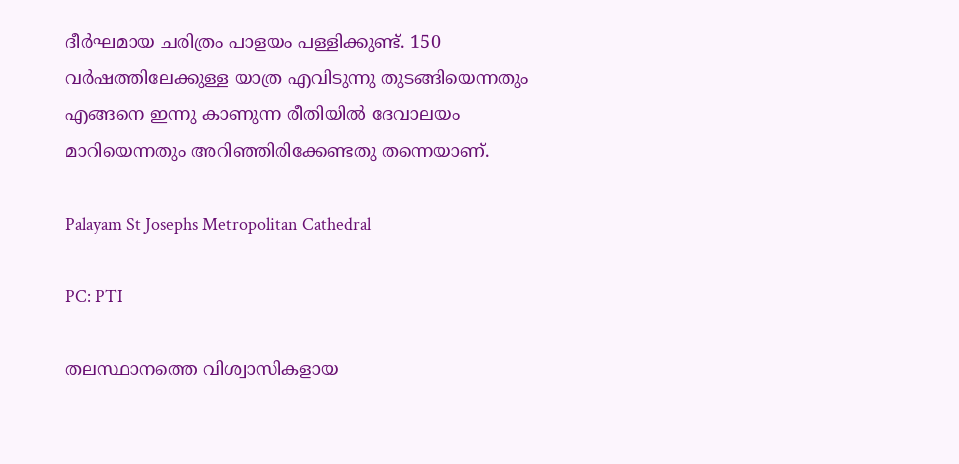ദീർഘമായ ചരിത്രം പാളയം പള്ളിക്കുണ്ട്. 150 വര്‍ഷത്തിലേക്കുള്ള യാത്ര എവിടുന്നു തുടങ്ങിയെന്നതും എങ്ങനെ ഇന്നു കാണുന്ന രീതിയിൽ ദേവാലയം മാറിയെന്നതും അറിഞ്ഞിരിക്കേണ്ടതു തന്നെയാണ്.

Palayam St Josephs Metropolitan Cathedral

PC: PTI

തലസ്ഥാനത്തെ വിശ്വാസികളായ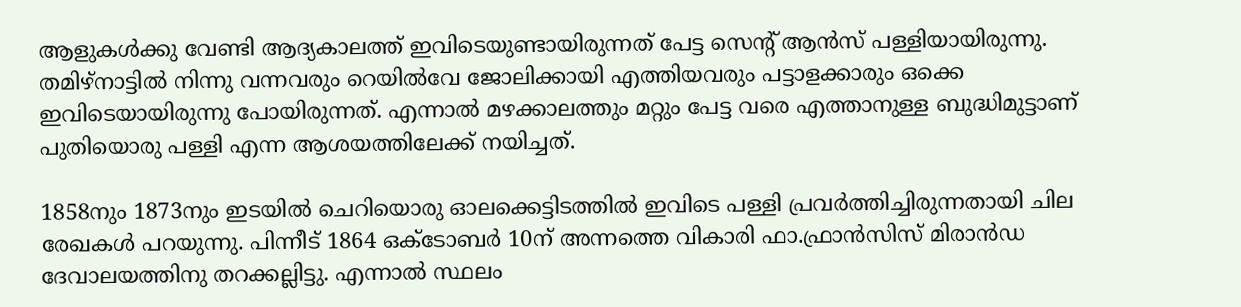ആളുകൾക്കു വേണ്ടി ആദ്യകാലത്ത് ഇവിടെയുണ്ടായിരുന്നത് പേട്ട സെന്‍റ് ആൻസ് പള്ളിയായിരുന്നു. തമിഴ്നാട്ടിൽ നിന്നു വന്നവരും റെയില്‍വേ ജോലിക്കായി എത്തിയവരും പട്ടാളക്കാരും ഒക്കെ ഇവിടെയായിരുന്നു പോയിരുന്നത്. എന്നാൽ മഴക്കാലത്തും മറ്റും പേട്ട വരെ എത്താനുള്ള ബുദ്ധിമുട്ടാണ് പുതിയൊരു പള്ളി എന്ന ആശയത്തിലേക്ക് നയിച്ചത്.

1858നും 1873നും ഇടയിൽ ചെറിയൊരു ഓലക്കെട്ടിടത്തിൽ ഇവിടെ പള്ളി പ്രവർത്തിച്ചിരുന്നതായി ചില രേഖകൾ പറയുന്നു. പിന്നീട് 1864 ഒക്ടോബർ 10ന് അന്നത്തെ വികാരി ഫാ.ഫ്രാൻസിസ് മിരാൻഡ ദേവാലയത്തിനു തറക്കല്ലിട്ടു. എന്നാൽ സ്ഥലം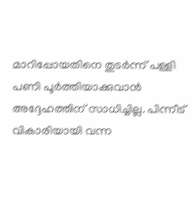മാറിപ്പോയതിനെ തുടർന്ന് പള്ളി പണി പൂർത്തിയാക്കുവാൻ അദ്ദേഹത്തിന് സാധിച്ചില്ല. പിന്നീട് വികാരിയായി വന്ന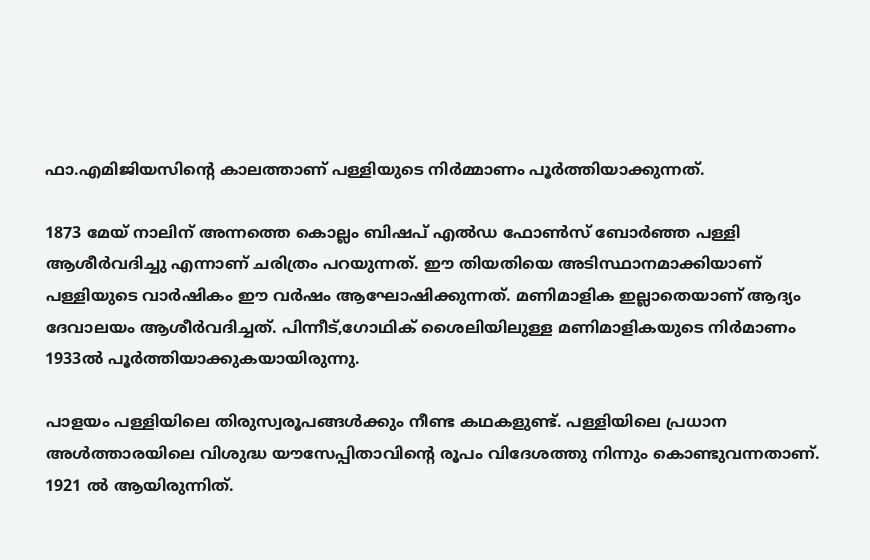ഫാ.എമിജിയസിന്റെ കാലത്താണ് പള്ളിയുടെ നിർമ്മാണം പൂർത്തിയാക്കുന്നത്.

1873 മേയ് നാലിന് അന്നത്തെ കൊല്ലം ബിഷപ് എൽഡ ഫോൺസ് ബോർഞ്ഞ പള്ളി ആശീർവദിച്ചു എന്നാണ് ചരിത്രം പറയുന്നത്. ഈ തിയതിയെ അടിസ്ഥാനമാക്കിയാണ് പള്ളിയുടെ വാര്‍ഷികം ഈ വർഷം ആഘോഷിക്കുന്നത്. മണിമാളിക ഇല്ലാതെയാണ് ആദ്യം ദേവാലയം ആശീർവദിച്ചത്. പിന്നീട്,ഗോഥിക് ശൈലിയിലുള്ള മണിമാളികയുടെ നിർമാണം 1933ൽ പൂർത്തിയാക്കുകയായിരുന്നു.

പാളയം പള്ളിയിലെ തിരുസ്വരൂപങ്ങൾക്കും നീണ്ട കഥകളുണ്ട്. പള്ളിയിലെ പ്രധാന അള്‍ത്താരയിലെ വിശുദ്ധ യൗസേപ്പിതാവിന്‍റെ രൂപം വിദേശത്തു നിന്നും കൊണ്ടുവന്നതാണ്. 1921 ൽ ആയിരുന്നിത്.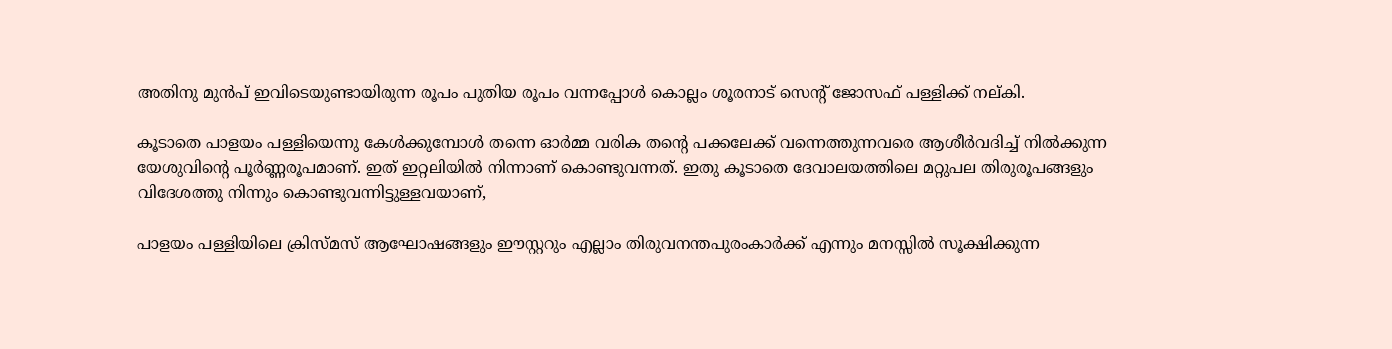അതിനു മുൻപ് ഇവിടെയുണ്ടായിരുന്ന രൂപം പുതിയ രൂപം വന്നപ്പോള്‍ കൊല്ലം ശൂരനാട് സെന്‍റ് ജോസഫ് പള്ളിക്ക് നല്കി.

കൂടാതെ പാളയം പള്ളിയെന്നു കേൾക്കുമ്പോൾ തന്നെ ഓർമ്മ വരിക തന്‍റെ പക്കലേക്ക് വന്നെത്തുന്നവരെ ആശീർവദിച്ച് നിൽക്കുന്ന യേശുവിന്‍റെ പൂർണ്ണരൂപമാണ്. ഇത് ഇറ്റലിയിൽ നിന്നാണ് കൊണ്ടുവന്നത്. ഇതു കൂടാതെ ദേവാലയത്തിലെ മറ്റുപല തിരുരൂപങ്ങളും വിദേശത്തു നിന്നും കൊണ്ടുവന്നിട്ടുള്ളവയാണ്,

പാളയം പള്ളിയിലെ ക്രിസ്മസ് ആഘോഷങ്ങളും ഈസ്റ്ററും എല്ലാം തിരുവനന്തപുരംകാർക്ക് എന്നും മനസ്സിൽ സൂക്ഷിക്കുന്ന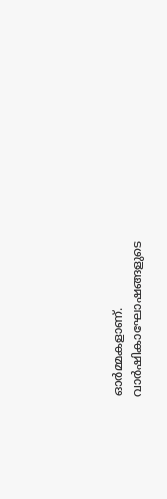ഓർമ്മകളാണ്. വാർഷികാഘോഷങ്ങളുടെ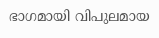ഭാഗമായി വിപുലമായ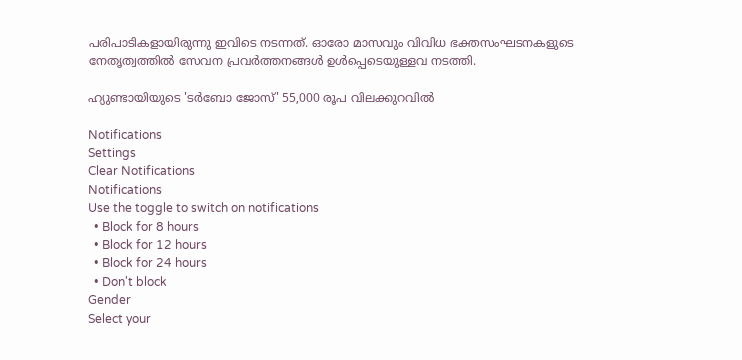പരിപാടികളായിരുന്നു ഇവിടെ നടന്നത്. ഓരോ മാസവും വിവിധ ഭക്തസംഘടനകളുടെ നേതൃത്വത്തിൽ സേവന പ്രവർത്തനങ്ങൾ ഉൾപ്പെടെയുള്ളവ നടത്തി.

ഹ്യുണ്ടായിയുടെ 'ടർബോ ജോസ്' 55,000 രൂപ വിലക്കുറവിൽ

Notifications
Settings
Clear Notifications
Notifications
Use the toggle to switch on notifications
  • Block for 8 hours
  • Block for 12 hours
  • Block for 24 hours
  • Don't block
Gender
Select your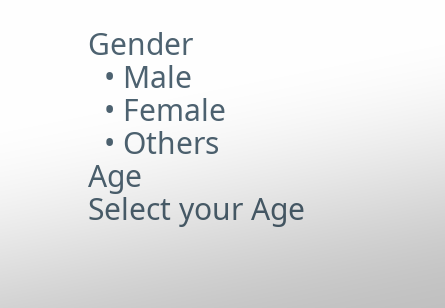Gender
  • Male
  • Female
  • Others
Age
Select your Age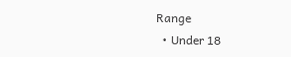Range
  • Under 18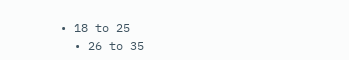• 18 to 25
  • 26 to 35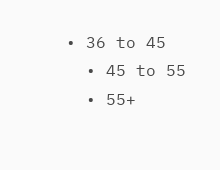• 36 to 45
  • 45 to 55
  • 55+